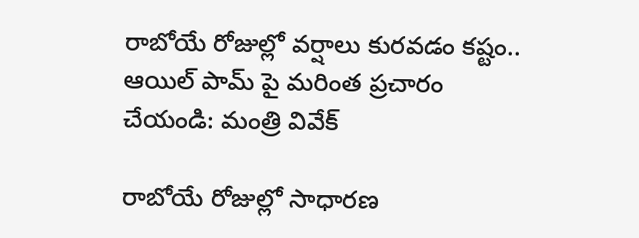రాబోయే రోజుల్లో వర్షాలు కురవడం కష్టం.. ఆయిల్ పామ్ పై మరింత ప్రచారం చేయండి: మంత్రి వివేక్

రాబోయే రోజుల్లో సాధారణ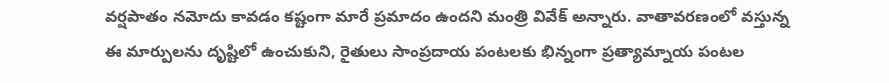వర్షపాతం నమోదు కావడం కష్టంగా మారే ప్రమాదం ఉందని మంత్రి వివేక్ అన్నారు. వాతావరణంలో వస్తున్న ఈ మార్పులను దృష్టిలో ఉంచుకుని, రైతులు సాంప్రదాయ పంటలకు భిన్నంగా ప్రత్యామ్నాయ పంటల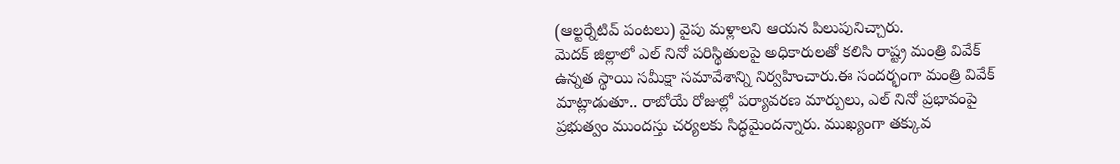(ఆల్టర్నేటివ్ పంటలు) వైపు మళ్లాలని ఆయన పిలుపునిచ్చారు.
మెదక్ జిల్లాలో ఎల్ నినో పరిస్థితులపై అధికారులతో కలిసి రాష్ట్ర మంత్రి వివేక్ ఉన్నత స్థాయి సమీక్షా సమావేశాన్ని నిర్వహించారు.ఈ సందర్భంగా మంత్రి వివేక్ మాట్లాడుతూ.. రాబోయే రోజుల్లో పర్యావరణ మార్పులు, ఎల్ నినో ప్రభావంపై ప్రభుత్వం ముందస్తు చర్యలకు సిద్ధమైందన్నారు. ముఖ్యంగా తక్కువ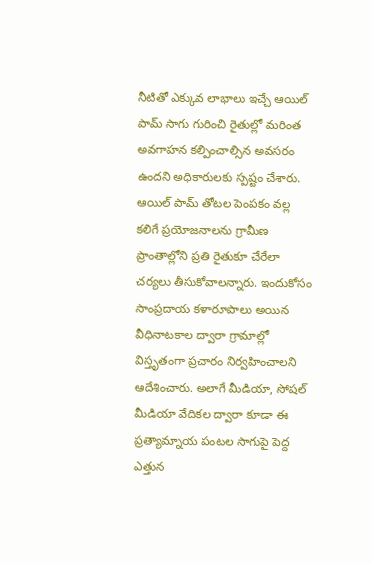నీటితో ఎక్కువ లాభాలు ఇచ్చే ఆయిల్ పామ్ సాగు గురించి రైతుల్లో మరింత అవగాహన కల్పించాల్సిన అవసరం ఉందని అధికారులకు స్పష్టం చేశారు.
ఆయిల్ పామ్ తోటల పెంపకం వల్ల కలిగే ప్రయోజనాలను గ్రామీణ ప్రాంతాల్లోని ప్రతి రైతుకూ చేరేలా చర్యలు తీసుకోవాలన్నారు. ఇందుకోసం సాంప్రదాయ కళారూపాలు అయిన వీధినాటకాల ద్వారా గ్రామాల్లో విస్తృతంగా ప్రచారం నిర్వహించాలని ఆదేశించారు. అలాగే మీడియా, సోషల్ మీడియా వేదికల ద్వారా కూడా ఈ ప్రత్యామ్నాయ పంటల సాగుపై పెద్ద ఎత్తున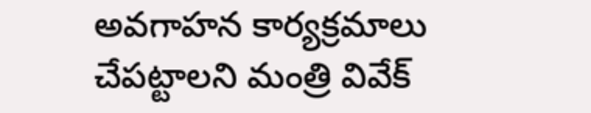అవగాహన కార్యక్రమాలు చేపట్టాలని మంత్రి వివేక్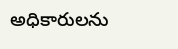అధికారులను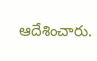ఆదేశించారు.